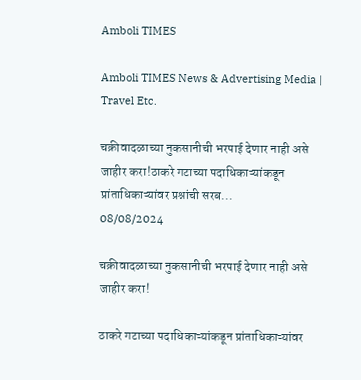Amboli TIMES

Amboli TIMES News & Advertising Media | Travel Etc.

चक्रीवादळाच्या नुकसानीची भरपाई देणार नाही असे जाहीर करा!ठाकरे गटाच्या पदाधिकाऱ्यांकडून प्रांताधिकाऱ्यांवर प्रश्नांची सरब...
08/08/2024

चक्रीवादळाच्या नुकसानीची भरपाई देणार नाही असे जाहीर करा!

ठाकरे गटाच्या पदाधिकाऱ्यांकडून प्रांताधिकाऱ्यांवर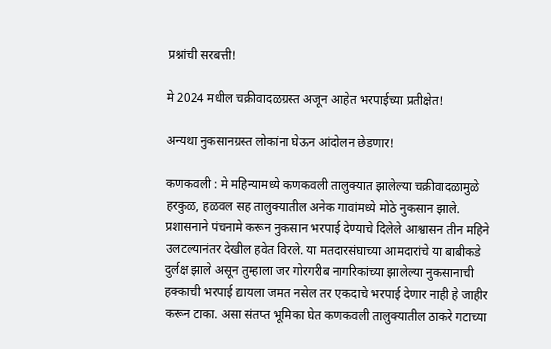प्रश्नांची सरबत्ती!

मे 2024 मधील चक्रीवादळग्रस्त अजून आहेत भरपाईच्या प्रतीक्षेत!

अन्यथा नुकसानग्रस्त लोकांना घेऊन आंदोलन छेडणार!

कणकवली : मे महिन्यामध्ये कणकवली तालुक्यात झालेल्या चक्रीवादळामुळे हरकुळ, हळवल सह तालुक्यातील अनेक गावांमध्ये मोठे नुकसान झाले. प्रशासनाने पंचनामे करून नुकसान भरपाई देण्याचे दिलेले आश्वासन तीन महिने उलटल्यानंतर देखील हवेत विरले. या मतदारसंघाच्या आमदारांचे या बाबीकडे दुर्लक्ष झाले असून तुम्हाला जर गोरगरीब नागरिकांच्या झालेल्या नुकसानाची हक्काची भरपाई द्यायला जमत नसेल तर एकदाचे भरपाई देणार नाही हे जाहीर करून टाका. असा संतप्त भूमिका घेत कणकवली तालुक्यातील ठाकरे गटाच्या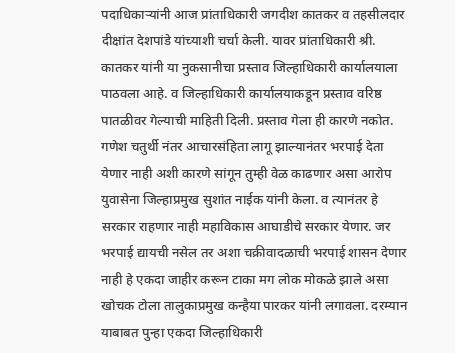पदाधिकाऱ्यांनी आज प्रांताधिकारी जगदीश कातकर व तहसीलदार दीक्षांत देशपांडे यांच्याशी चर्चा केली. यावर प्रांताधिकारी श्री. कातकर यांनी या नुकसानीचा प्रस्ताव जिल्हाधिकारी कार्यालयाला पाठवला आहे. व जिल्हाधिकारी कार्यालयाकडून प्रस्ताव वरिष्ठ पातळीवर गेल्याची माहिती दिली. प्रस्ताव गेला ही कारणे नकोत. गणेश चतुर्थी नंतर आचारसंहिता लागू झाल्यानंतर भरपाई देता येणार नाही अशी कारणे सांगून तुम्ही वेळ काढणार असा आरोप युवासेना जिल्हाप्रमुख सुशांत नाईक यांनी केला. व त्यानंतर हे सरकार राहणार नाही महाविकास आघाडीचे सरकार येणार. जर भरपाई द्यायची नसेल तर अशा चक्रीवादळाची भरपाई शासन देणार नाही हे एकदा जाहीर करून टाका मग लोक मोकळे झाले असा खोचक टोला तालुकाप्रमुख कन्हैया पारकर यांनी लगावला. दरम्यान याबाबत पुन्हा एकदा जिल्हाधिकारी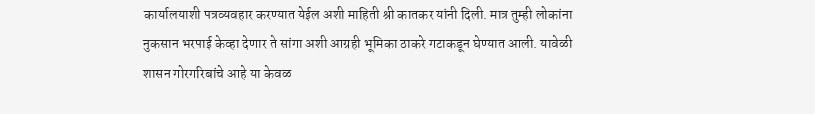कार्यालयाशी पत्रव्यवहार करण्यात येईल अशी माहिती श्री कातकर यांनी दिली. मात्र तुम्ही लोकांना नुकसान भरपाई केव्हा देणार ते सांगा अशी आग्रही भूमिका ठाकरे गटाकडून घेण्यात आली. यावेळी शासन गोरगरिबांचे आहे या केवळ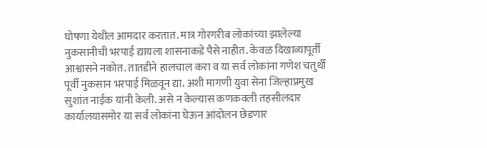घोषणा येथील आमदार करतात. मात्र गोरगरीब लोकांच्या झालेल्या नुकसानीची भरपाई द्यायला शासनाकडे पैसे नाहीत. केवळ दिखाव्यापूर्ती आश्वासने नकोत. तातडीने हालचाल करा व या सर्व लोकांना गणेश चतुर्थी पूर्वी नुकसान भरपाई मिळवून द्या. अशी मागणी युवा सेना जिल्हाप्रमुख सुशांत नाईक यांनी केली. असे न केल्यास कणकवली तहसीलदार कार्यालयासमोर या सर्व लोकांना घेऊन आंदोलन छेडणार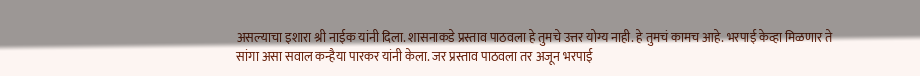असल्याचा इशारा श्री नाईक यांनी दिला. शासनाकडे प्रस्ताव पाठवला हे तुमचे उत्तर योग्य नाही. हे तुमचं कामच आहे. भरपाई केव्हा मिळणार ते सांगा असा सवाल कन्हैया पारकर यांनी केला. जर प्रस्ताव पाठवला तर अजून भरपाई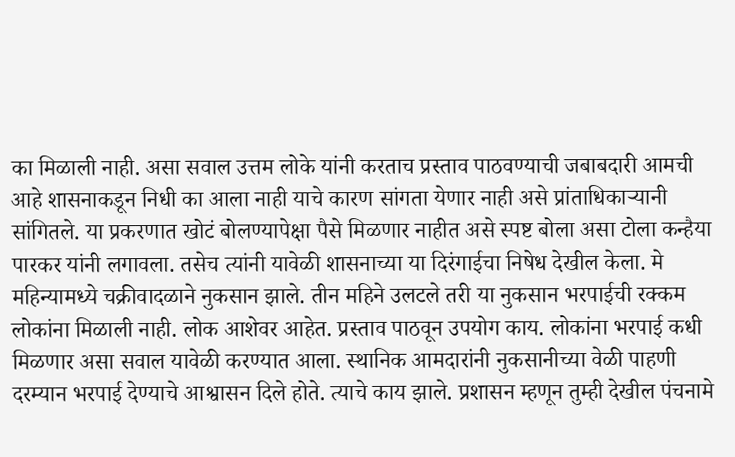का मिळाली नाही. असा सवाल उत्तम लोके यांनी करताच प्रस्ताव पाठवण्याची जबाबदारी आमची आहे शासनाकडून निधी का आला नाही याचे कारण सांगता येणार नाही असे प्रांताधिकार्‍यानी सांगितले. या प्रकरणात खोटं बोलण्यापेक्षा पैसे मिळणार नाहीत असे स्पष्ट बोला असा टोला कन्हैया पारकर यांनी लगावला. तसेच त्यांनी यावेळी शासनाच्या या दिरंगाईचा निषेध देखील केला. मे महिन्यामध्ये चक्रीवादळाने नुकसान झाले. तीन महिने उलटले तरी या नुकसान भरपाईची रक्कम लोकांना मिळाली नाही. लोक आशेवर आहेत. प्रस्ताव पाठवून उपयोग काय. लोकांना भरपाई कधी मिळणार असा सवाल यावेळी करण्यात आला. स्थानिक आमदारांनी नुकसानीच्या वेळी पाहणी दरम्यान भरपाई देण्याचे आश्वासन दिले होते. त्याचे काय झाले. प्रशासन म्हणून तुम्ही देखील पंचनामे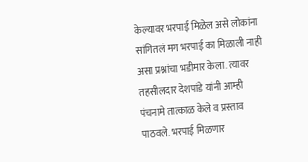केल्यावर भरपाई मिळेल असे लोकांना सांगितलं मग भरपाई का मिळाली नाही असा प्रश्नांचा भडीमार केला. त्यावर तहसीलदार देशपांडे यांनी आम्ही पंचनामे तात्काळ केले व प्रस्ताव पाठवले. भरपाई मिळणार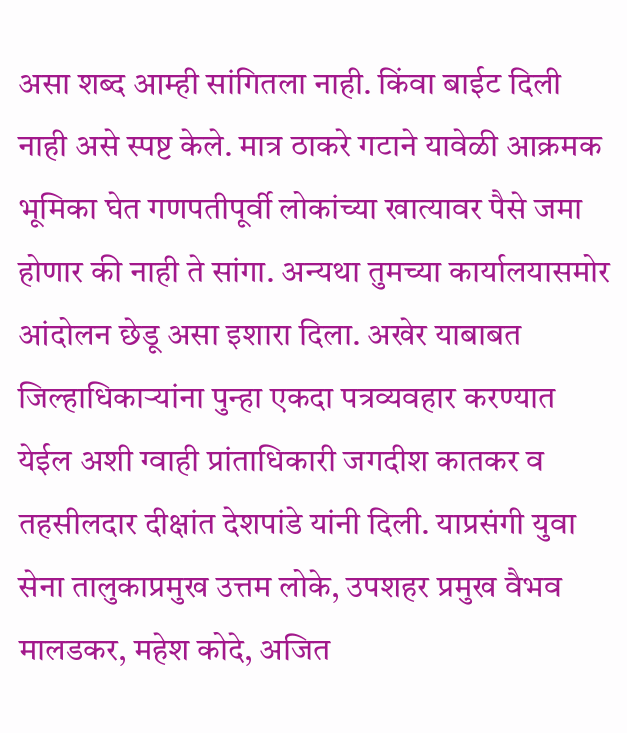असा शब्द आम्ही सांगितला नाही. किंवा बाईट दिली नाही असे स्पष्ट केले. मात्र ठाकरे गटाने यावेळी आक्रमक भूमिका घेत गणपतीपूर्वी लोकांच्या खात्यावर पैसे जमा होणार की नाही ते सांगा. अन्यथा तुमच्या कार्यालयासमोर आंदोलन छेडू असा इशारा दिला. अखेर याबाबत जिल्हाधिकाऱ्यांना पुन्हा एकदा पत्रव्यवहार करण्यात येईल अशी ग्वाही प्रांताधिकारी जगदीश कातकर व तहसीलदार दीक्षांत देशपांडे यांनी दिली. याप्रसंगी युवा सेना तालुकाप्रमुख उत्तम लोके, उपशहर प्रमुख वैभव मालडकर, महेश कोदे, अजित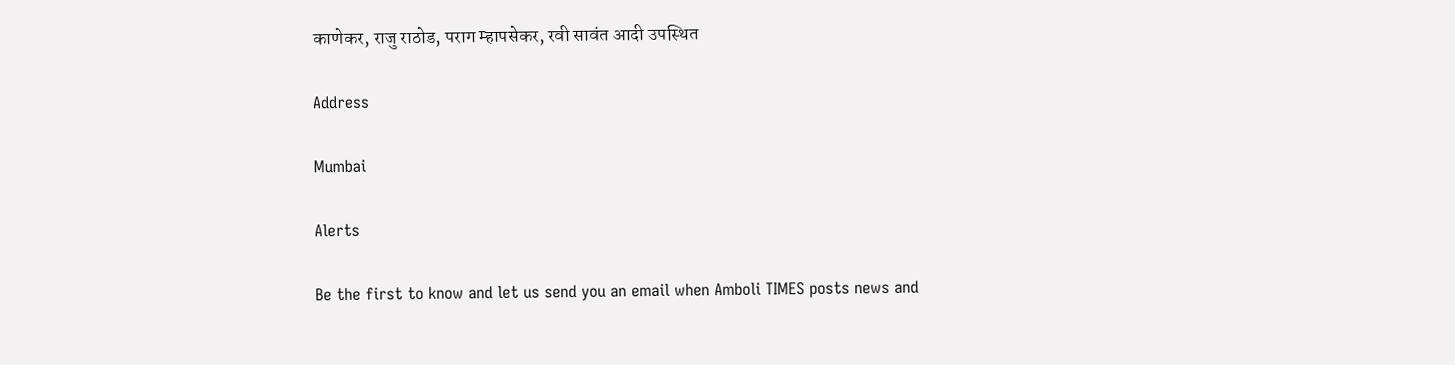काणेकर, राजु राठोड, पराग म्हापसेकर, रवी सावंत आदी उपस्थित

Address

Mumbai

Alerts

Be the first to know and let us send you an email when Amboli TIMES posts news and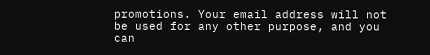promotions. Your email address will not be used for any other purpose, and you can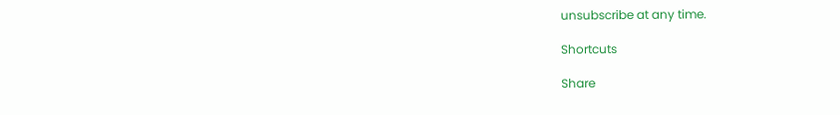unsubscribe at any time.

Shortcuts

Share